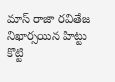మాస్ రాజా రవితేజ నిఖార్సయిన హిట్టు కొట్టి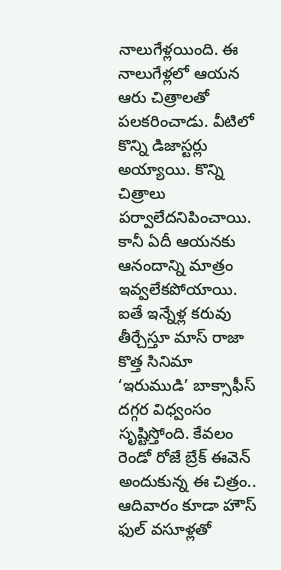నాలుగేళ్లయింది. ఈ నాలుగేళ్లలో ఆయన ఆరు చిత్రాలతో పలకరించాడు. వీటిలో కొన్ని డిజాస్టర్లు అయ్యాయి. కొన్ని చిత్రాలు పర్వాలేదనిపించాయి. కానీ ఏదీ ఆయనకు ఆనందాన్ని మాత్రం ఇవ్వలేకపోయాయి. ఐతే ఇన్నేళ్ల కరువు తీర్చేస్తూ మాస్ రాజా కొత్త సినిమా ‘ఇరుముడి’ బాక్సాఫీస్ దగ్గర విధ్వంసం సృష్టిస్తోంది. కేవలం రెండో రోజే బ్రేక్ ఈవెన్ అందుకున్న ఈ చిత్రం.. ఆదివారం కూడా హౌస్ ఫుల్ వసూళ్లతో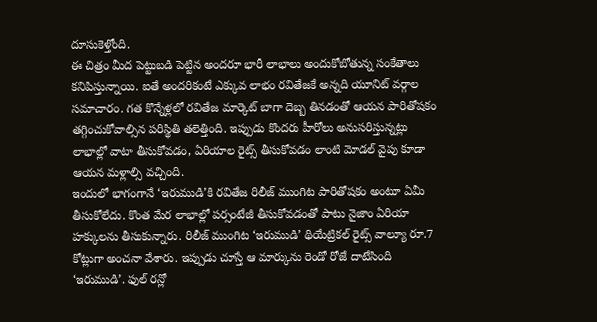దూసుకెళ్తోంది.
ఈ చిత్రం మీద పెట్టుబడి పెట్టిన అందరూ భారీ లాభాలు అందుకోబోతున్న సంకేతాలు కనిపిస్తున్నాయి. ఐతే అందరికంటే ఎక్కువ లాభం రవితేజకే అన్నది యూనిట్ వర్గాల సమాచారం. గత కొన్నేళ్లలో రవితేజ మార్కెట్ బాగా దెబ్బ తినడంతో ఆయన పారితోషకం తగ్గించుకోవాల్సిన పరిస్థితి తలెత్తింది. ఇప్పుడు కొందరు హీరోలు అనుసరిస్తున్నట్లు లాభాల్లో వాటా తీసుకోవడం, ఏరియాల రైట్స్ తీసుకోవడం లాంటి మోడల్ వైపు కూడా ఆయన మళ్లాల్సి వచ్చింది.
ఇందులో భాగంగానే ‘ఇరుముడి’కి రవితేజ రిలీజ్ ముంగిట పారితోషకం అంటూ ఏమీ తీసుకోలేదు. కొంత మేర లాభాల్లో పర్సంటేజీ తీసుకోవడంతో పాటు నైజాం ఏరియా హక్కులను తీసుకున్నారు. రిలీజ్ ముంగిట ‘ఇరుముడి’ థియేట్రికల్ రైట్స్ వాల్యూ రూ.7 కోట్లుగా అంచనా వేశారు. ఇప్పుడు చూస్తే ఆ మార్కును రెండో రోజే దాటేసింది ‘ఇరుముడి’. ఫుల్ రన్లో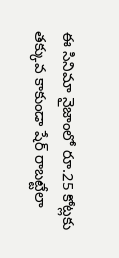ఈ సినిమా నైజాంలో రూ.25 కోట్లకు తక్కువ కాకుండా షేర్ రాబట్టేలా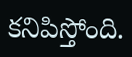కనిపిస్తోంది.